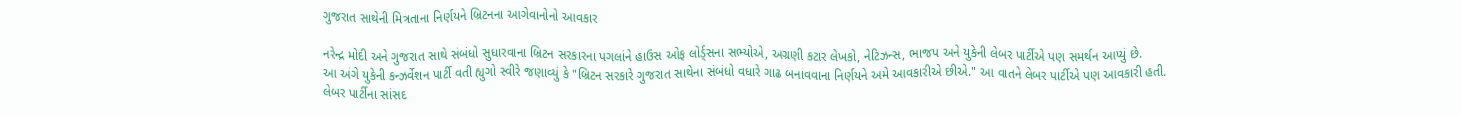ગુજરાત સાથેની મિત્રતાના નિર્ણયને બ્રિટનના આગેવાનોનો આવકાર

નરેન્દ્ર મોદી અને ગુજરાત સાથે સંબંધો સુધારવાના બ્રિટન સરકારના પગલાંને હાઉસ ઓફ લોર્ડ્સના સભ્યોએ, અગ્રણી કટાર લેખકો, નેટિઝન્સ, ભાજપ અને યુકેની લેબર પાર્ટીએ પણ સમર્થન આપ્યું છે.
આ અંગે યુકેની કન્ઝર્વેશન પાર્ટી વતી હ્યુગો સ્વીરે જણાવ્યું કે "બ્રિટન સરકારે ગુજરાત સાથેના સંબંધો વધારે ગાઢ બનાવવાના નિર્ણયને અમે આવકારીએ છીએ." આ વાતને લેબર પાર્ટીએ પણ આવકારી હતી.
લેબર પાર્ટીના સાંસદ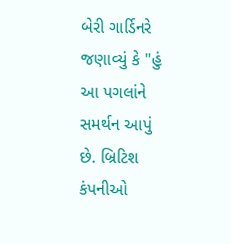બેરી ગાર્ડિનરે જણાવ્યું કે "હું આ પગલાંને સમર્થન આપું છે. બ્રિટિશ કંપનીઓ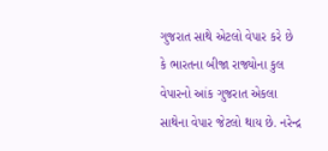ગુજરાત સાથે એટલો વેપાર કરે છે કે ભારતના બીજા રાજ્યોના કુલ વેપારનો આંક ગુજરાત એકલા સાથેના વેપાર જેટલો થાય છે. નરેન્દ્ર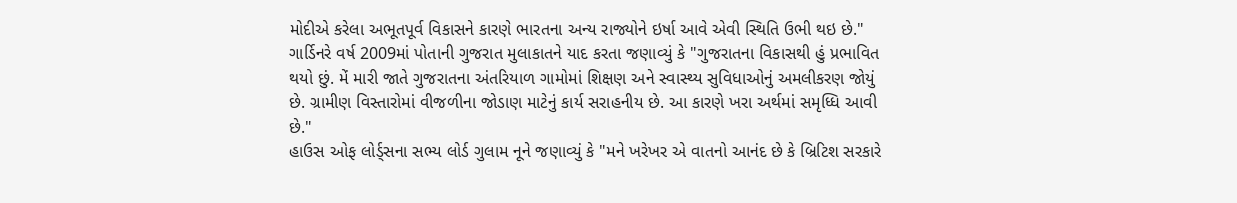મોદીએ કરેલા અભૂતપૂર્વ વિકાસને કારણે ભારતના અન્ય રાજ્યોને ઇર્ષા આવે એવી સ્થિતિ ઉભી થઇ છે."
ગાર્ડિનરે વર્ષ 2009માં પોતાની ગુજરાત મુલાકાતને યાદ કરતા જણાવ્યું કે "ગુજરાતના વિકાસથી હું પ્રભાવિત થયો છું. મેં મારી જાતે ગુજરાતના અંતરિયાળ ગામોમાં શિક્ષણ અને સ્વાસ્થ્ય સુવિધાઓનું અમલીકરણ જોયું છે. ગ્રામીણ વિસ્તારોમાં વીજળીના જોડાણ માટેનું કાર્ય સરાહનીય છે. આ કારણે ખરા અર્થમાં સમૃધ્ધિ આવી છે."
હાઉસ ઓફ લોર્ડ્સના સભ્ય લોર્ડ ગુલામ નૂને જણાવ્યું કે "મને ખરેખર એ વાતનો આનંદ છે કે બ્રિટિશ સરકારે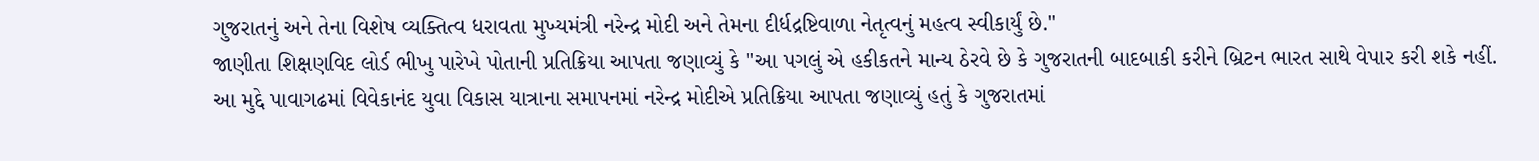ગુજરાતનું અને તેના વિશેષ વ્યક્તિત્વ ધરાવતા મુખ્યમંત્રી નરેન્દ્ર મોદી અને તેમના દીર્ધદ્રષ્ટિવાળા નેતૃત્વનું મહત્વ સ્વીકાર્યું છે."
જાણીતા શિક્ષણવિદ લોર્ડ ભીખુ પારેખે પોતાની પ્રતિક્રિયા આપતા જણાવ્યું કે "આ પગલું એ હકીકતને માન્ય ઠેરવે છે કે ગુજરાતની બાદબાકી કરીને બ્રિટન ભારત સાથે વેપાર કરી શકે નહીં.
આ મુદ્દે પાવાગઢમાં વિવેકાનંદ યુવા વિકાસ યાત્રાના સમાપનમાં નરેન્દ્ર મોદીએ પ્રતિક્રિયા આપતા જણાવ્યું હતું કે ગુજરાતમાં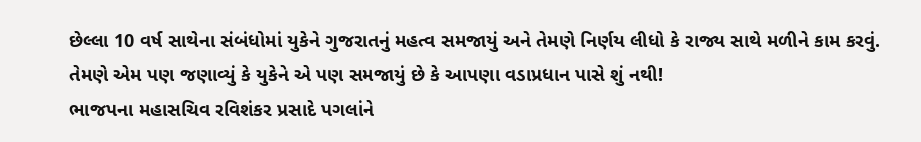છેલ્લા 10 વર્ષ સાથેના સંબંધોમાં યુકેને ગુજરાતનું મહત્વ સમજાયું અને તેમણે નિર્ણય લીધો કે રાજ્ય સાથે મળીને કામ કરવું. તેમણે એમ પણ જણાવ્યું કે યુકેને એ પણ સમજાયું છે કે આપણા વડાપ્રધાન પાસે શું નથી!
ભાજપના મહાસચિવ રવિશંકર પ્રસાદે પગલાંને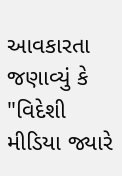આવકારતા જણાવ્યું કે "વિદેશી મીડિયા જ્યારે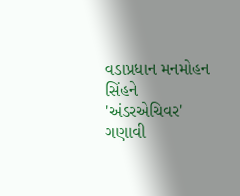વડાપ્રધાન મનમોહન સિંહને 'અંડરએચિવર' ગણાવી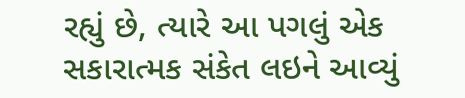રહ્યું છે, ત્યારે આ પગલું એક સકારાત્મક સંકેત લઇને આવ્યું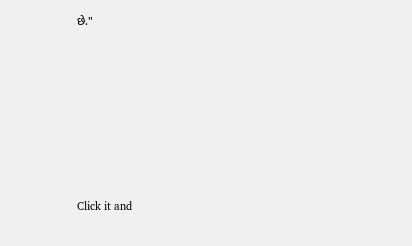છે."












Click it and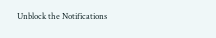Unblock the Notifications